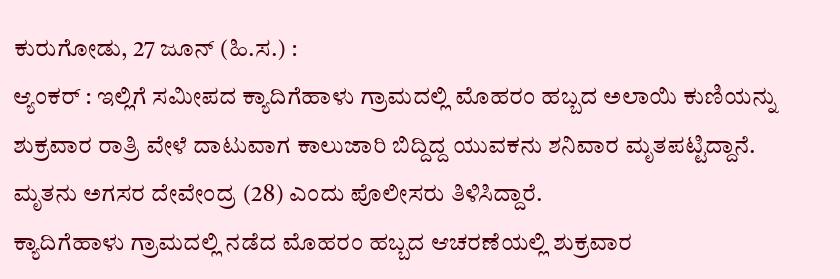ಕುರುಗೋಡು, 27 ಜೂನ್ (ಹಿ.ಸ.) :
ಆ್ಯಂಕರ್ : ಇಲ್ಲಿಗೆ ಸಮೀಪದ ಕ್ಯಾದಿಗೆಹಾಳು ಗ್ರಾಮದಲ್ಲಿ ಮೊಹರಂ ಹಬ್ಬದ ಅಲಾಯಿ ಕುಣಿಯನ್ನು ಶುಕ್ರವಾರ ರಾತ್ರಿ ವೇಳೆ ದಾಟುವಾಗ ಕಾಲುಜಾರಿ ಬಿದ್ದಿದ್ದ ಯುವಕನು ಶನಿವಾರ ಮೃತಪಟ್ಟಿದ್ದಾನೆ.
ಮೃತನು ಅಗಸರ ದೇವೇಂದ್ರ (28) ಎಂದು ಪೊಲೀಸರು ತಿಳಿಸಿದ್ದಾರೆ.
ಕ್ಯಾದಿಗೆಹಾಳು ಗ್ರಾಮದಲ್ಲಿ ನಡೆದ ಮೊಹರಂ ಹಬ್ಬದ ಆಚರಣೆಯಲ್ಲಿ ಶುಕ್ರವಾರ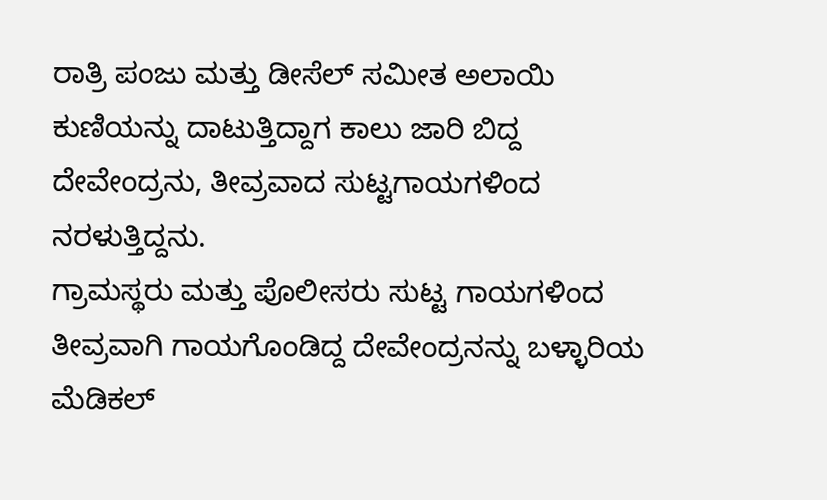ರಾತ್ರಿ ಪಂಜು ಮತ್ತು ಡೀಸೆಲ್ ಸಮೀತ ಅಲಾಯಿ ಕುಣಿಯನ್ನು ದಾಟುತ್ತಿದ್ದಾಗ ಕಾಲು ಜಾರಿ ಬಿದ್ದ ದೇವೇಂದ್ರನು, ತೀವ್ರವಾದ ಸುಟ್ಟಗಾಯಗಳಿಂದ ನರಳುತ್ತಿದ್ದನು.
ಗ್ರಾಮಸ್ಥರು ಮತ್ತು ಪೊಲೀಸರು ಸುಟ್ಟ ಗಾಯಗಳಿಂದ ತೀವ್ರವಾಗಿ ಗಾಯಗೊಂಡಿದ್ದ ದೇವೇಂದ್ರನನ್ನು ಬಳ್ಳಾರಿಯ ಮೆಡಿಕಲ್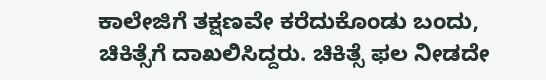ಕಾಲೇಜಿಗೆ ತಕ್ಷಣವೇ ಕರೆದುಕೊಂಡು ಬಂದು, ಚಿಕಿತ್ಸೆಗೆ ದಾಖಲಿಸಿದ್ದರು. ಚಿಕಿತ್ಸೆ ಫಲ ನೀಡದೇ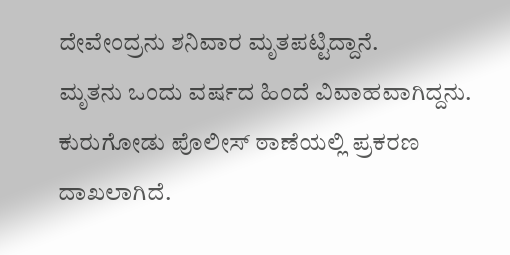ದೇವೇಂದ್ರನು ಶನಿವಾರ ಮೃತಪಟ್ಟಿದ್ದಾನೆ.
ಮೃತನು ಒಂದು ವರ್ಷದ ಹಿಂದೆ ವಿವಾಹವಾಗಿದ್ದನು. ಕುರುಗೋಡು ಪೊಲೀಸ್ ಠಾಣೆಯಲ್ಲಿ ಪ್ರಕರಣ ದಾಖಲಾಗಿದೆ.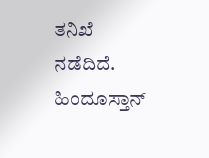ತನಿಖೆ ನಡೆದಿದೆ.
ಹಿಂದೂಸ್ತಾನ್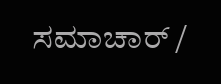ಸಮಾಚಾರ್ /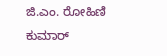ಜಿ.ಎಂ. ರೋಹಿಣಿ ಕುಮಾರ್